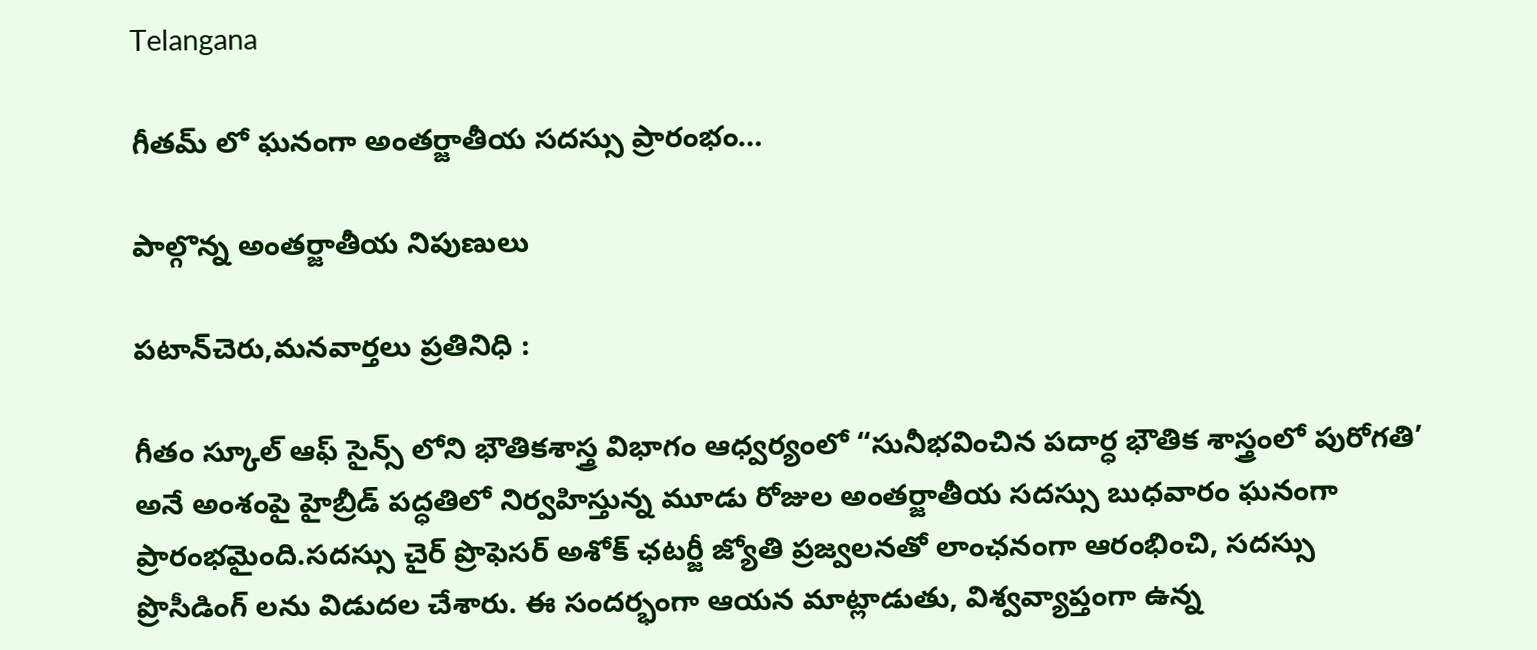Telangana

గీతమ్ లో ఘనంగా అంతర్జాతీయ సదస్సు ప్రారంభం…

పాల్గొన్న అంతర్జాతీయ నిపుణులు

పటాన్‌చెరు,మనవార్తలు ప్రతినిధి :

గీతం స్కూల్ ఆఫ్ సైన్స్ లోని భౌతికశాస్త్ర విభాగం ఆధ్వర్యంలో “సునీభవించిన పదార్ధ భౌతిక శాస్త్రంలో పురోగతి’ అనే అంశంపై హైబ్రీడ్ పద్ధతిలో నిర్వహిస్తున్న మూడు రోజుల అంతర్జాతీయ సదస్సు బుధవారం ఘనంగా ప్రారంభమైంది.సదస్సు చైర్ ప్రొఫెసర్ అశోక్ ఛటర్జీ జ్యోతి ప్రజ్వలనతో లాంఛనంగా ఆరంభించి, సదస్సు ప్రొసీడింగ్ లను విడుదల చేశారు. ఈ సందర్భంగా ఆయన మాట్లాడుతు, విశ్వవ్యాప్తంగా ఉన్న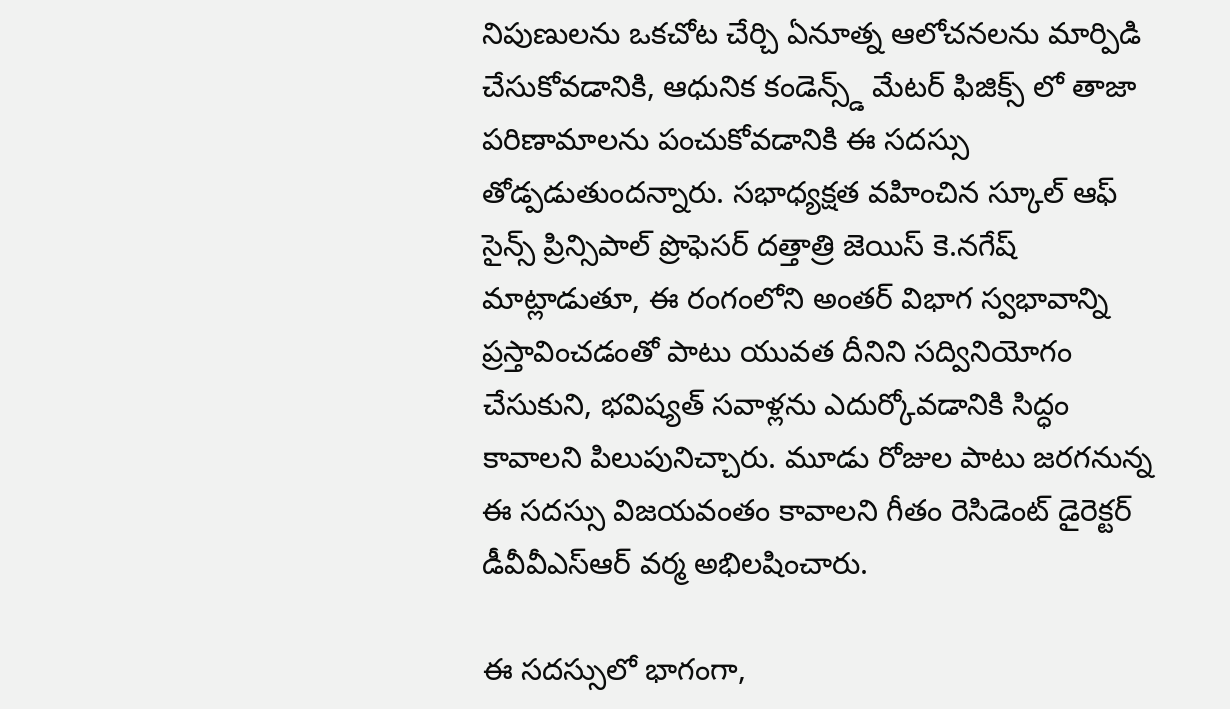నిపుణులను ఒకచోట చేర్చి ఏనూత్న ఆలోచనలను మార్పిడి చేసుకోవడానికి, ఆధునిక కండెన్స్డ్ మేటర్ ఫిజిక్స్ లో తాజా పరిణామాలను పంచుకోవడానికి ఈ సదస్సు తోడ్పడుతుందన్నారు. సభాధ్యక్షత వహించిన స్కూల్ ఆఫ్ సైన్స్ ప్రిన్సిపాల్ ప్రొఫెసర్ దత్తాత్రి జెయిస్ కె.నగేష్ మాట్లాడుతూ, ఈ రంగంలోని అంతర్ విభాగ స్వభావాన్ని ప్రస్తావించడంతో పాటు యువత దీనిని సద్వినియోగం చేసుకుని, భవిష్యత్ సవాళ్లను ఎదుర్కోవడానికి సిద్ధం కావాలని పిలుపునిచ్చారు. మూడు రోజుల పాటు జరగనున్న ఈ సదస్సు విజయవంతం కావాలని గీతం రెసిడెంట్ డైరెక్టర్ డీవీవీఎస్ఆర్ వర్మ అభిలషించారు.

ఈ సదస్సులో భాగంగా,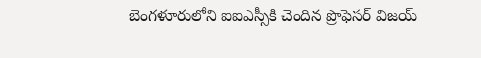బెంగళూరులోని ఐఐఎస్సీకి చెందిన ప్రొఫెసర్ విజయ్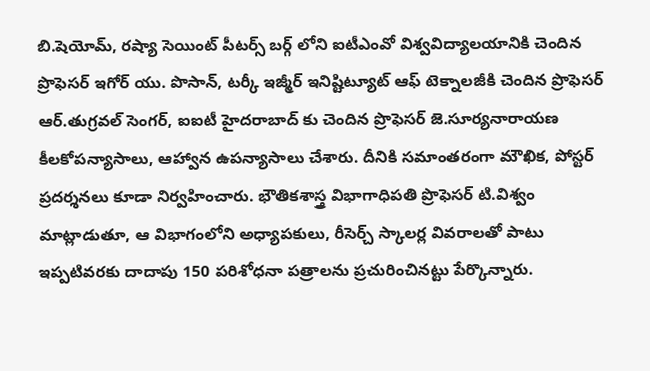బి.షెయోమ్, రష్యా సెయింట్ పీటర్స్ బర్గ్ లోని ఐటీఎంవో విశ్వవిద్యాలయానికి చెందిన ప్రొఫెసర్ ఇగోర్ యు. పొసాన్, టర్కీ ఇజ్మీర్ ఇనిష్టిట్యూట్ ఆఫ్ టెక్నాలజీకి చెందిన ప్రొఫెసర్ ఆర్.తుగ్రవల్ సెంగర్, ఐఐటీ హైదరాబాద్ కు చెందిన ప్రొఫెసర్ జె.సూర్యనారాయణ కీలకోపన్యాసాలు, ఆహ్వాన ఉపన్యాసాలు చేశారు. దీనికి సమాంతరంగా మౌఖిక, పోస్టర్ ప్రదర్శనలు కూడా నిర్వహించారు. భౌతికశాస్త్ర విభాగాధిపతి ప్రొఫెసర్ టి.విశ్వం మాట్లాడుతూ, ఆ విభాగంలోని అధ్యాపకులు, రీసెర్చ్ స్కాలర్ల వివరాలతో పాటు ఇప్పటివరకు దాదాపు 150 పరిశోధనా పత్రాలను ప్రచురించినట్టు పేర్కొన్నారు.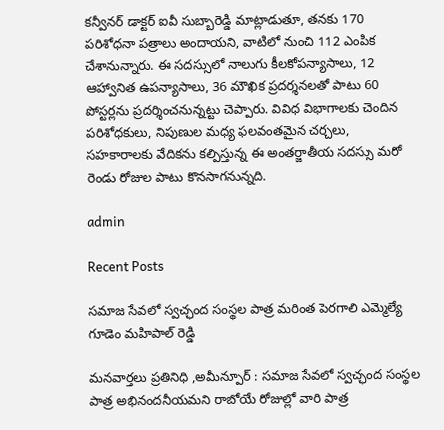కన్వీనర్ డాక్టర్ ఐవీ సుబ్బారెడ్డి మాట్లాడుతూ, తనకు 170 పరిశోధనా పత్రాలు అందాయని, వాటిలో నుంచి 112 ఎంపిక చేశానున్నారు. ఈ సదస్సులో నాలుగు కీలకోపన్యాసాలు, 12 ఆహ్వానిత ఉపన్యాసాలు, 36 మౌఖిక ప్రదర్శనలతో పాటు 60 పోస్టర్లను ప్రదర్శించనున్నట్టు చెప్పారు. వివిధ విభాగాలకు చెందిన పరిశోధకులు, నిపుణుల మధ్య ఫలవంతమైన చర్చలు, సహకారాలకు వేదికను కల్పిస్తున్న ఈ అంతర్జాతీయ సదస్సు మరో రెండు రోజుల పాటు కొనసాగనున్నది.

admin

Recent Posts

సమాజ సేవలో స్వచ్ఛంద సంస్థల పాత్ర మరింత పెరగాలి ఎమ్మెల్యే గూడెం మహిపాల్ రెడ్డి

మనవార్తలు ప్రతినిధి ,అమీన్పూర్ : సమాజ సేవలో స్వచ్ఛంద సంస్థల పాత్ర అభినందనీయమని రాబోయే రోజుల్లో వారి పాత్ర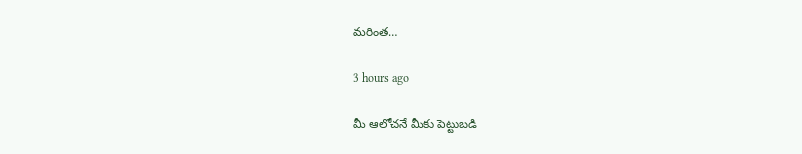మరింత…

3 hours ago

మీ ఆలోచనే మీకు పెట్టుబడి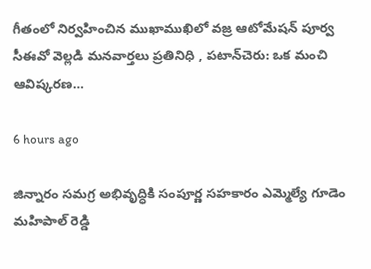గీతంలో నిర్వహించిన ముఖాముఖిలో వజ్ర ఆటోమేషన్ పూర్వ సీఈవో వెల్లడి మనవార్తలు ప్రతినిధి , పటాన్‌చెరు: ఒక మంచి ఆవిష్కరణ…

6 hours ago

జిన్నారం సమగ్ర అభివృద్ధికి సంపూర్ణ సహకారం ఎమ్మెల్యే గూడెం మహిపాల్ రెడ్డి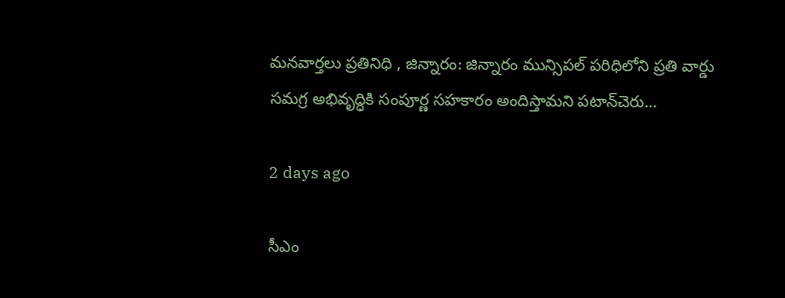మనవార్తలు ప్రతినిధి , జిన్నారం: జిన్నారం మున్సిపల్ పరిధిలోని ప్రతి వార్డు సమగ్ర అభివృద్ధికి సంపూర్ణ సహకారం అందిస్తామని పటాన్‌చెరు…

2 days ago

సీఎం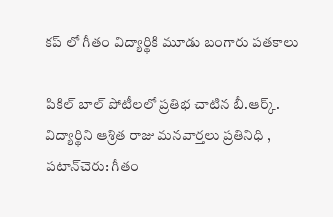కప్ లో గీతం విద్యార్థికి మూడు బంగారు పతకాలు

పికిల్ బాల్ పోటీలలో ప్రతిభ చాటిన బీ.ఆర్క్. విద్యార్థిని ఆశ్రిత రాజు మనవార్తలు ప్రతినిధి , పటాన్‌చెరు: గీతం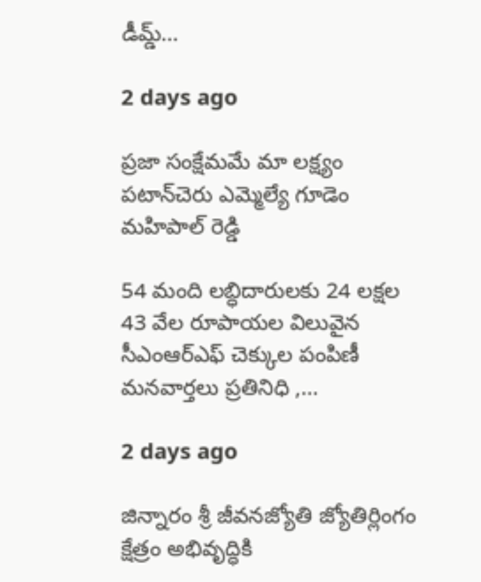డీమ్డ్…

2 days ago

ప్రజా సంక్షేమమే మా లక్ష్యం పటాన్‌చెరు ఎమ్మెల్యే గూడెం మహిపాల్ రెడ్డి

54 మంది లబ్ధిదారులకు 24 లక్షల 43 వేల రూపాయల విలువైన సీఎంఆర్ఎఫ్ చెక్కుల పంపిణీ మనవార్తలు ప్రతినిధి ,…

2 days ago

జిన్నారం శ్రీ జీవనజ్యోతి జ్యోతిర్లింగం క్షేత్రం అభివృద్ధికి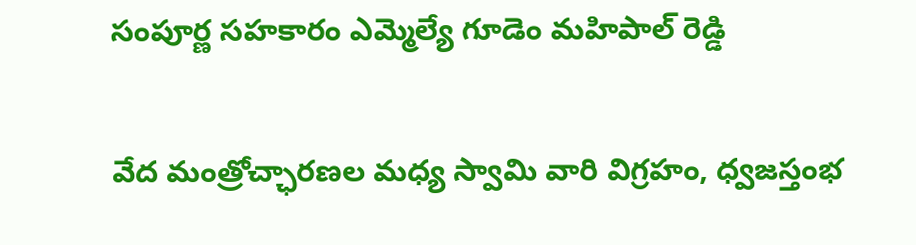సంపూర్ణ సహకారం ఎమ్మెల్యే గూడెం మహిపాల్ రెడ్డి

వేద మంత్రోచ్ఛారణల మధ్య స్వామి వారి విగ్రహం, ధ్వజస్తంభ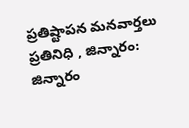ప్రతిష్టాపన మనవార్తలు ప్రతినిధి , జిన్నారం: జిన్నారం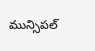మున్సిపల్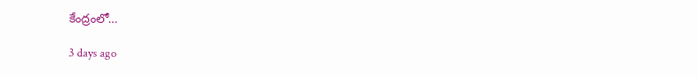కేంద్రంలో…

3 days ago